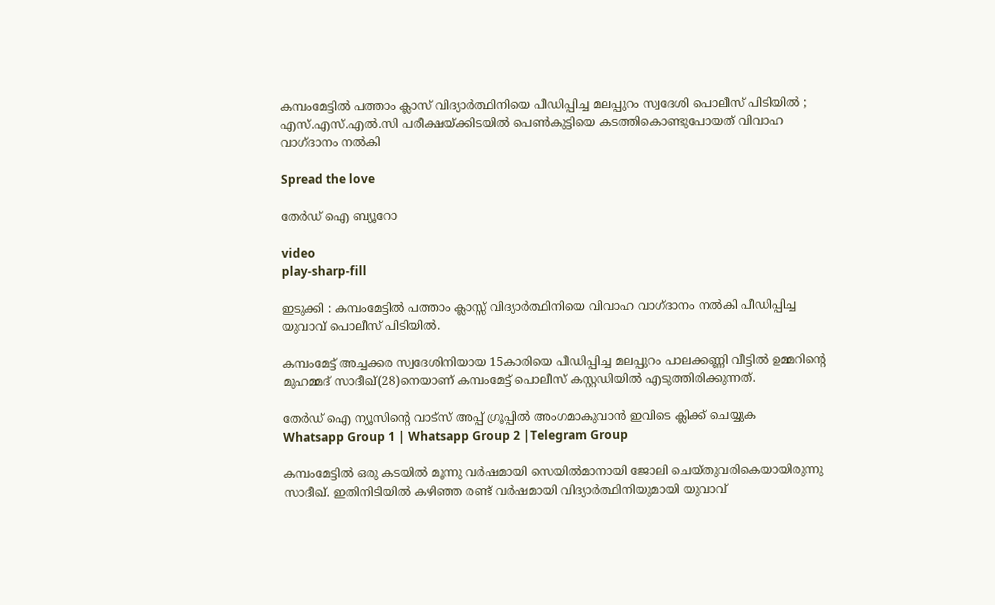കമ്പംമേട്ടിൽ പത്താം ക്ലാസ് വിദ്യാർത്ഥിനിയെ പീഡിപ്പിച്ച മലപ്പുറം സ്വദേശി പൊലീസ് പിടിയിൽ ; എസ്.എസ്.എൽ.സി പരീക്ഷയ്ക്കിടയിൽ പെൺകുട്ടിയെ കടത്തികൊണ്ടുപോയത് വിവാഹ വാഗ്ദാനം നൽകി

Spread the love

തേർഡ് ഐ ബ്യൂറോ

video
play-sharp-fill

ഇടുക്കി : കമ്പംമേട്ടിൽ പത്താം ക്ലാസ്സ് വിദ്യാർത്ഥിനിയെ വിവാഹ വാഗ്ദാനം നൽകി പീഡിപ്പിച്ച യുവാവ് പൊലീസ് പിടിയിൽ.

കമ്പംമേട്ട് അച്ചക്കര സ്വദേശിനിയായ 15കാരിയെ പീഡിപ്പിച്ച മലപ്പുറം പാലക്കണ്ണി വീട്ടിൽ ഉമ്മറിന്റെ മുഹമ്മദ് സാദീഖ്(28)നെയാണ് കമ്പംമേട്ട് പൊലീസ് കസ്റ്റഡിയിൽ എടുത്തിരിക്കുന്നത്.

തേർഡ് ഐ ന്യൂസിന്റെ വാട്സ് അപ്പ് ഗ്രൂപ്പിൽ അംഗമാകുവാൻ ഇവിടെ ക്ലിക്ക് ചെയ്യുക
Whatsapp Group 1 | Whatsapp Group 2 |Telegram Group

കമ്പംമേട്ടിൽ ഒരു കടയിൽ മൂന്നു വർഷമായി സെയിൽമാനായി ജോലി ചെയ്തുവരികെയായിരുന്നു സാദീഖ്. ഇതിനിടിയിൽ കഴിഞ്ഞ രണ്ട് വർഷമായി വിദ്യാർത്ഥിനിയുമായി യുവാവ്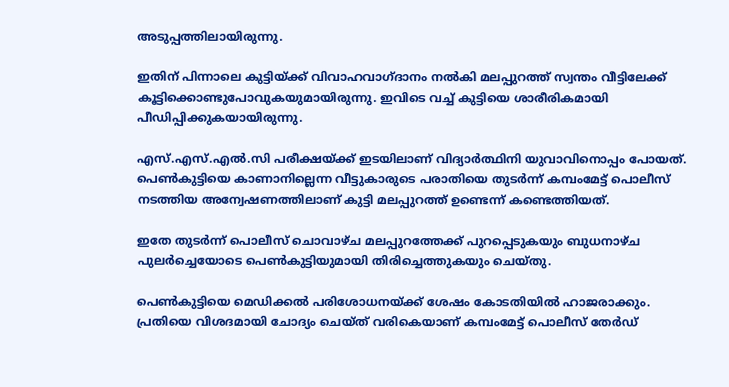അടുപ്പത്തിലായിരുന്നു.

ഇതിന് പിന്നാലെ കുട്ടിയ്ക്ക് വിവാഹവാഗ്ദാനം നൽകി മലപ്പുറത്ത് സ്വന്തം വീട്ടിലേക്ക് കൂട്ടിക്കൊണ്ടുപോവുകയുമായിരുന്നു. ഇവിടെ വച്ച് കുട്ടിയെ ശാരീരികമായി പീഡിപ്പിക്കുകയായിരുന്നു.

എസ്.എസ്.എൽ.സി പരീക്ഷയ്ക്ക് ഇടയിലാണ് വിദ്യാർത്ഥിനി യുവാവിനൊപ്പം പോയത്. പെൺകുട്ടിയെ കാണാനില്ലെന്ന വീട്ടുകാരുടെ പരാതിയെ തുടർന്ന് കമ്പംമേട്ട് പൊലീസ് നടത്തിയ അന്വേഷണത്തിലാണ് കുട്ടി മലപ്പുറത്ത് ഉണ്ടെന്ന് കണ്ടെത്തിയത്.

ഇതേ തുടർന്ന് പൊലീസ് ചൊവാഴ്ച മലപ്പുറത്തേക്ക് പുറപ്പെടുകയും ബുധനാഴ്ച പുലർച്ചെയോടെ പെൺകുട്ടിയുമായി തിരിച്ചെത്തുകയും ചെയ്തു.

പെൺകുട്ടിയെ മെഡിക്കൽ പരിശോധനയ്ക്ക് ശേഷം കോടതിയിൽ ഹാജരാക്കും. പ്രതിയെ വിശദമായി ചോദ്യം ചെയ്ത് വരികെയാണ് കമ്പംമേട്ട് പൊലീസ് തേർഡ്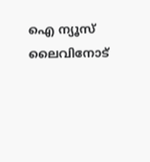ഐ ന്യൂസ് ലൈവിനോട്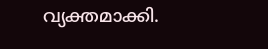വ്യക്തമാക്കി.